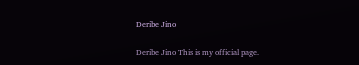Deribe Jino

Deribe Jino This is my official page.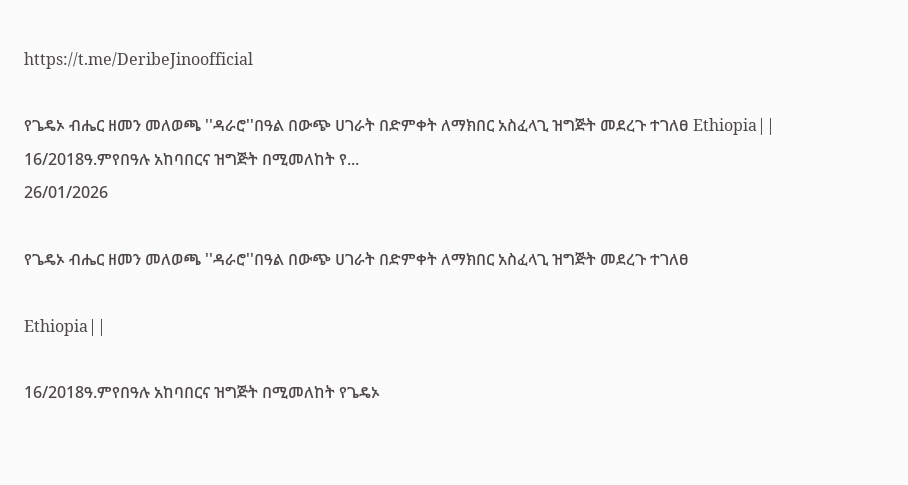https://t.me/DeribeJinoofficial

የጌዴኦ ብሔር ዘመን መለወጫ ''ዳራሮ''በዓል በውጭ ሀገራት በድምቀት ለማክበር አስፈላጊ ዝግጅት መደረጉ ተገለፀ Ethiopia||    16/2018ዓ.ምየበዓሉ አከባበርና ዝግጅት በሚመለከት የ...
26/01/2026

የጌዴኦ ብሔር ዘመን መለወጫ ''ዳራሮ''በዓል በውጭ ሀገራት በድምቀት ለማክበር አስፈላጊ ዝግጅት መደረጉ ተገለፀ

Ethiopia||

16/2018ዓ.ምየበዓሉ አከባበርና ዝግጅት በሚመለከት የጌዴኦ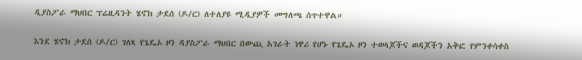ዲያስፖራ ማህበር ፕሬዚዳንት ሄኖክ ታደሰ (ዶ/ር) ለተለያዩ ሚዲያዎች መግለጫ ሰጥተዋል።

እንደ ሄኖክ ታደሰ (ዶ/ር) ገለጻ የጌዴኦ ዞን ዳያስፖራ ማህበር በውጪ አገራት ነዋሪ የሆኑ የጌዴኦ ዞን ተወላጆችና ወዳጆችን አቅፎ የምንቀሳቀስ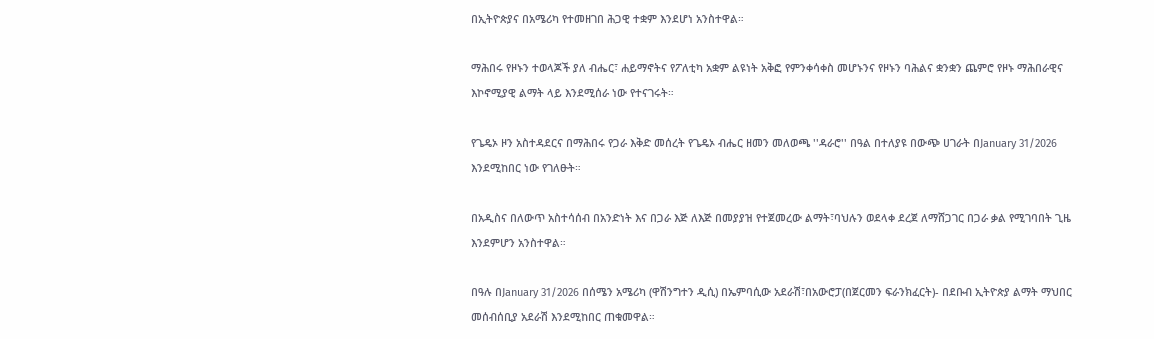በኢትዮጵያና በአሜሪካ የተመዘገበ ሕጋዊ ተቋም እንደሆነ አንስተዋል።

ማሕበሩ የዞኑን ተወላጆች ያለ ብሔር፣ ሐይማኖትና የፖለቲካ አቋም ልዩነት አቅፎ የምንቀሳቀስ መሆኑንና የዞኑን ባሕልና ቋንቋን ጨምሮ የዞኑ ማሕበራዊና እኮኖሚያዊ ልማት ላይ እንደሚሰራ ነው የተናገሩት።

የጌዴኦ ዞን አስተዳደርና በማሕበሩ የጋራ እቅድ መሰረት የጌዴኦ ብሔር ዘመን መለወጫ ''ዳራሮ'' በዓል በተለያዩ በውጭ ሀገራት በJanuary 31/2026 እንደሚከበር ነው የገለፁት።

በአዲስና በለውጥ አስተሳሰብ በአንድነት እና በጋራ እጅ ለእጅ በመያያዝ የተጀመረው ልማት፣ባህሉን ወደላቀ ደረጀ ለማሸጋገር በጋራ ቃል የሚገባበት ጊዜ እንደምሆን አንስተዋል።

በዓሉ በJanuary 31/2026 በሰሜን አሜሪካ (ዋሽንግተን ዲሲ) በኤምባሲው አደራሽ፣በአውሮፓ(በጀርመን ፍራንክፈርት)- በደቡብ ኢትዮጵያ ልማት ማህበር መሰብሰቢያ አደራሽ እንደሚከበር ጠቁመዋል።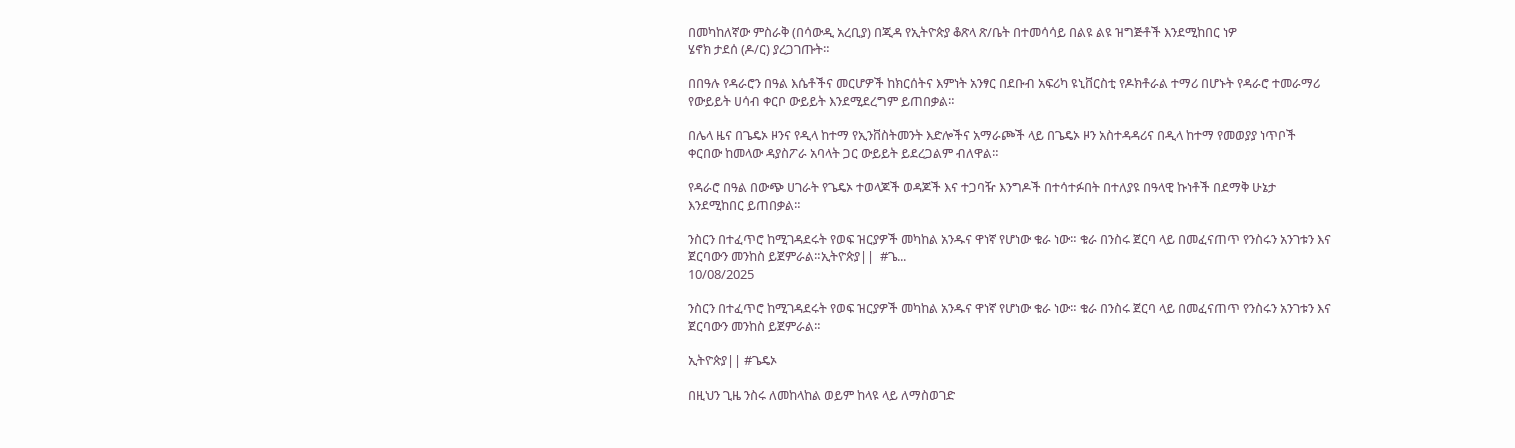በመካከለኛው ምስራቅ (በሳውዲ አረቢያ) በጂዳ የኢትዮጵያ ቆጽላ ጽ/ቤት በተመሳሳይ በልዩ ልዩ ዝግጅቶች እንደሚከበር ነዎ
ሄኖክ ታደሰ (ዶ/ር) ያረጋገጡት።

በበዓሉ የዳራሮን በዓል እሴቶችና መርሆዎች ከክርሰትና እምነት አንፃር በደቡብ አፍሪካ ዩኒቨርስቲ የዶክቶራል ተማሪ በሆኑት የዳራሮ ተመራማሪ የውይይት ሀሳብ ቀርቦ ውይይት እንደሚደረግም ይጠበቃል።

በሌላ ዜና በጌዴኦ ዞንና የዲላ ከተማ የኢንቨስትመንት እድሎችና አማራጮች ላይ በጌዴኦ ዞን አስተዳዳሪና በዲላ ከተማ የመወያያ ነጥቦች ቀርበው ከመላው ዳያስፖራ አባላት ጋር ውይይት ይደረጋልም ብለዋል።

የዳራሮ በዓል በውጭ ሀገራት የጌዴኦ ተወላጆች ወዳጆች እና ተጋባዥ እንግዶች በተሳተፉበት በተለያዩ በዓላዊ ኩነቶች በደማቅ ሁኔታ እንደሚከበር ይጠበቃል።

ንስርን በተፈጥሮ ከሚገዳደሩት የወፍ ዝርያዎች መካከል አንዱና ዋነኛ የሆነው ቁራ ነው። ቁራ በንስሩ ጀርባ ላይ በመፈናጠጥ የንስሩን አንገቱን እና ጀርባውን መንከስ ይጀምራል።ኢትዮጵያ||  #ጌ...
10/08/2025

ንስርን በተፈጥሮ ከሚገዳደሩት የወፍ ዝርያዎች መካከል አንዱና ዋነኛ የሆነው ቁራ ነው። ቁራ በንስሩ ጀርባ ላይ በመፈናጠጥ የንስሩን አንገቱን እና ጀርባውን መንከስ ይጀምራል።

ኢትዮጵያ|| #ጌዴኦ

በዚህን ጊዜ ንስሩ ለመከላከል ወይም ከላዩ ላይ ለማስወገድ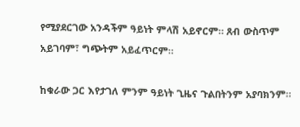የሚያደርገው አንዳችም ዓይነት ምላሽ አይኖርም። ጸብ ውስጥም አይገባም፣ ግጭትም አይፈጥርም።

ከቁራው ጋር እየታገለ ምንም ዓይነት ጊዜና ጉልበትንም አያባክንም።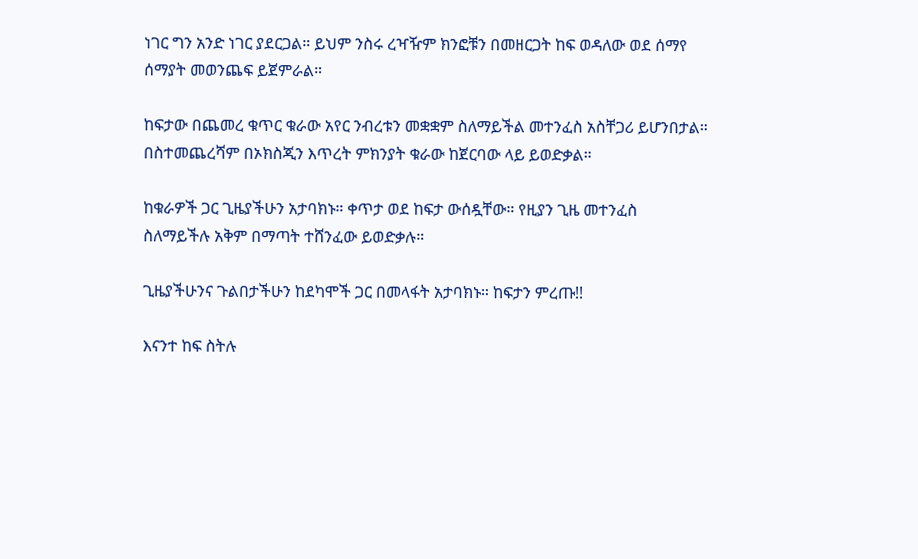ነገር ግን አንድ ነገር ያደርጋል። ይህም ንስሩ ረዣዥም ክንፎቹን በመዘርጋት ከፍ ወዳለው ወደ ሰማየ ሰማያት መወንጨፍ ይጀምራል።

ከፍታው በጨመረ ቁጥር ቁራው አየር ንብረቱን መቋቋም ስለማይችል መተንፈስ አስቸጋሪ ይሆንበታል። በስተመጨረሻም በኦክስጂን እጥረት ምክንያት ቁራው ከጀርባው ላይ ይወድቃል።

ከቁራዎች ጋር ጊዜያችሁን አታባክኑ። ቀጥታ ወደ ከፍታ ውሰዷቸው። የዚያን ጊዜ መተንፈስ ስለማይችሉ አቅም በማጣት ተሸንፈው ይወድቃሉ።

ጊዜያችሁንና ጉልበታችሁን ከደካሞች ጋር በመላፋት አታባክኑ። ከፍታን ምረጡ!!

እናንተ ከፍ ስትሉ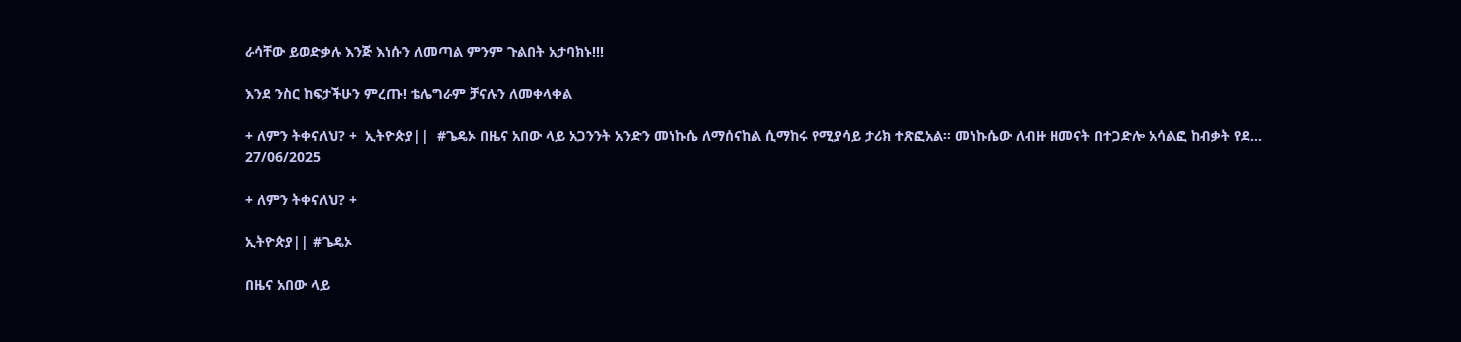ራሳቸው ይወድቃሉ እንጅ እነሱን ለመጣል ምንም ጉልበት አታባክኑ!!!

እንደ ንስር ከፍታችሁን ምረጡ! ቴሌግራም ቻናሉን ለመቀላቀል

+ ለምን ትቀናለህ? +  ኢትዮጵያ||  #ጌዴኦ በዜና አበው ላይ አጋንንት አንድን መነኩሴ ለማሰናከል ሲማከሩ የሚያሳይ ታሪክ ተጽፎአል፡፡ መነኩሴው ለብዙ ዘመናት በተጋድሎ አሳልፎ ከብቃት የደ...
27/06/2025

+ ለምን ትቀናለህ? +

ኢትዮጵያ|| #ጌዴኦ

በዜና አበው ላይ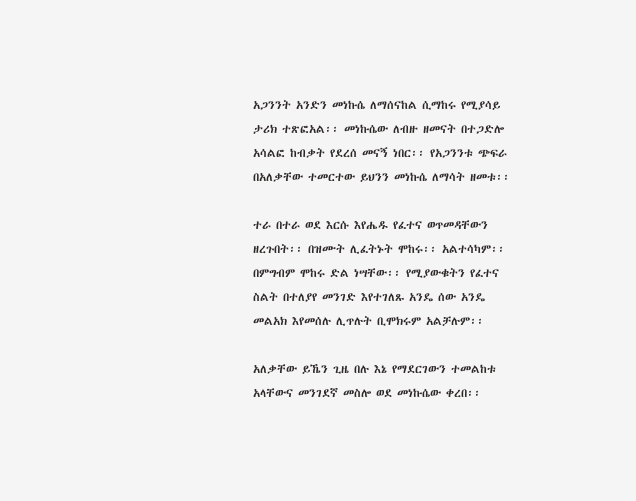አጋንንት አንድን መነኩሴ ለማሰናከል ሲማከሩ የሚያሳይ ታሪክ ተጽፎአል፡፡ መነኩሴው ለብዙ ዘመናት በተጋድሎ አሳልፎ ከብቃት የደረሰ መናኝ ነበር፡፡ የአጋንንቱ ጭፍራ በአለቃቸው ተመርተው ይህንን መነኩሴ ለማሳት ዘመቱ፡፡

ተራ በተራ ወደ እርሱ እየሔዱ የፈተና ወጥመዳቸውን ዘረጉበት፡፡ በዝሙት ሊፈትኑት ሞከሩ፡፡ አልተሳካም፡፡ በምግብም ሞከሩ ድል ነሣቸው፡፡ የሚያውቁትን የፈተና ስልት በተለያየ መንገድ እየተገለጹ አንዴ ሰው አንዴ መልአክ እየመሰሉ ሊጥሉት ቢሞክሩም አልቻሉም፡፡

አለቃቸው ይኼን ጊዜ በሉ እኔ የማደርገውን ተመልከቱ አላቸውና መንገደኛ መስሎ ወደ መነኩሴው ቀረበ፡፡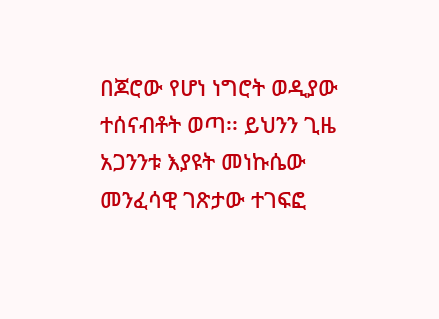በጆሮው የሆነ ነግሮት ወዲያው ተሰናብቶት ወጣ፡፡ ይህንን ጊዜ አጋንንቱ እያዩት መነኩሴው መንፈሳዊ ገጽታው ተገፍፎ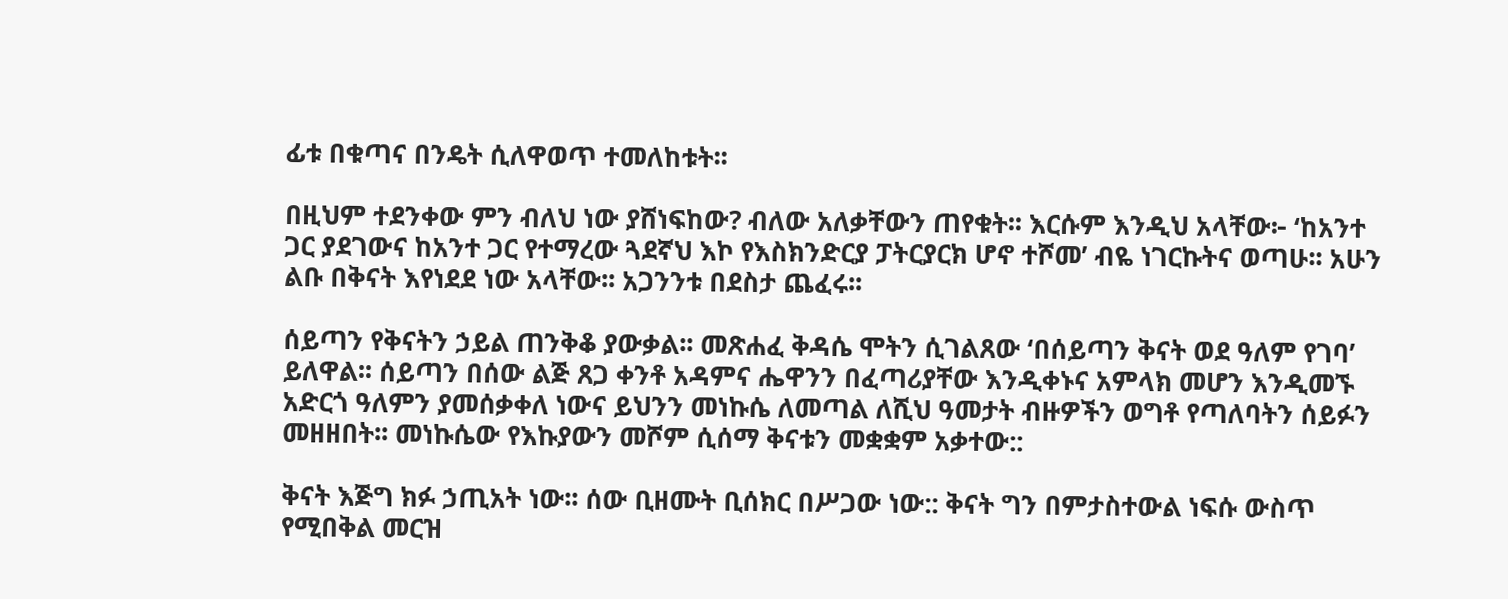ፊቱ በቁጣና በንዴት ሲለዋወጥ ተመለከቱት፡፡

በዚህም ተደንቀው ምን ብለህ ነው ያሸነፍከው? ብለው አለቃቸውን ጠየቁት፡፡ እርሱም እንዲህ አላቸው፦ ‘ከአንተ ጋር ያደገውና ከአንተ ጋር የተማረው ጓደኛህ እኮ የእስክንድርያ ፓትርያርክ ሆኖ ተሾመ’ ብዬ ነገርኩትና ወጣሁ፡፡ አሁን ልቡ በቅናት እየነደደ ነው አላቸው፡፡ አጋንንቱ በደስታ ጨፈሩ፡፡

ሰይጣን የቅናትን ኃይል ጠንቅቆ ያውቃል፡፡ መጽሐፈ ቅዳሴ ሞትን ሲገልጸው ‘በሰይጣን ቅናት ወደ ዓለም የገባ’ ይለዋል፡፡ ሰይጣን በሰው ልጅ ጸጋ ቀንቶ አዳምና ሔዋንን በፈጣሪያቸው እንዲቀኑና አምላክ መሆን እንዲመኙ አድርጎ ዓለምን ያመሰቃቀለ ነውና ይህንን መነኩሴ ለመጣል ለሺህ ዓመታት ብዙዎችን ወግቶ የጣለባትን ሰይፉን መዘዘበት፡፡ መነኩሴው የእኩያውን መሾም ሲሰማ ቅናቱን መቋቋም አቃተው::

ቅናት እጅግ ክፉ ኃጢአት ነው፡፡ ሰው ቢዘሙት ቢሰክር በሥጋው ነው:: ቅናት ግን በምታስተውል ነፍሱ ውስጥ የሚበቅል መርዝ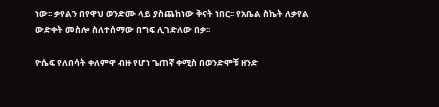ነው፡፡ ቃየልን በየዋህ ወንድሙ ላይ ያስጨከነው ቅናት ነበር፡፡ የአቤል ስኬት ለቃየል ውድቀት መስሎ ስለተሰማው በግፍ ሊገድለው በቃ፡፡

ዮሴፍ የለበሳት ቀለምዋ ብዙ የሆነ ጌጠኛ ቀሚስ በወንድሞቹ ዘንድ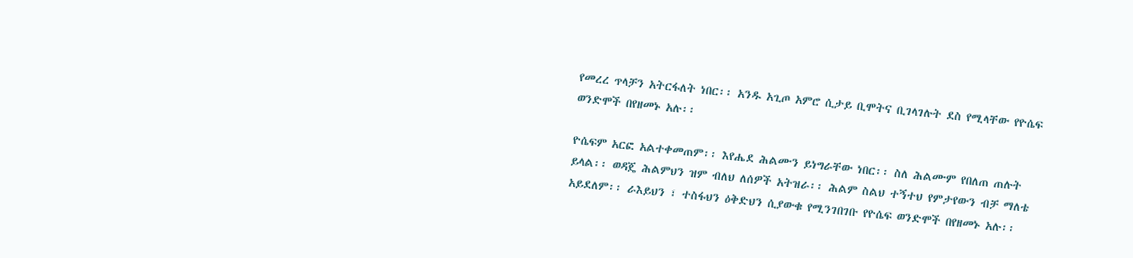የመረረ ጥላቻን አትርፋለት ነበር፡፡ አንዱ አጊጦ አምሮ ሲታይ ቢሞትና ቢገላገሉት ደስ የሚላቸው የዮሴፍ ወንድሞች በየዘመኑ አሉ፡፡

ዮሴፍም አርፎ አልተቀመጠም፡፡ እየሔደ ሕልሙን ይነግራቸው ነበር፡፡ ስለ ሕልሙም የበለጠ ጠሉት ይላል፡፡ ወዳጄ ሕልምህን ዝም ብለህ ለሰዎች አትዝራ፡፡ ሕልም ስልህ ተኝተህ የምታየውን ብቻ ማለቴ አይደለም፡፡ ራእይህን ፣ ተስፋህን ዕቅድህን ሲያውቁ የሚንገበገቡ የዮሴፍ ወንድሞች በየዘመኑ አሉ፡፡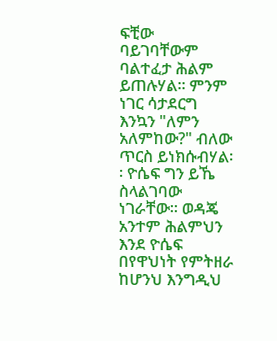ፍቺው ባይገባቸውም ባልተፈታ ሕልም ይጠሉሃል፡፡ ምንም ነገር ሳታደርግ እንኳን "ለምን አለምከው?" ብለው ጥርስ ይነክሱብሃል፡፡ ዮሴፍ ግን ይኼ ስላልገባው ነገራቸው፡፡ ወዳጄ አንተም ሕልምህን እንደ ዮሴፍ በየዋህነት የምትዘራ ከሆንህ እንግዲህ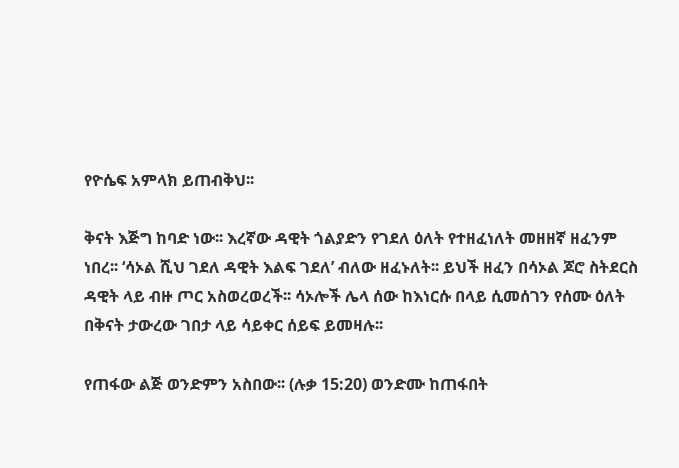የዮሴፍ አምላክ ይጠብቅህ፡፡

ቅናት እጅግ ከባድ ነው፡፡ እረኛው ዳዊት ጎልያድን የገደለ ዕለት የተዘፈነለት መዘዘኛ ዘፈንም ነበረ፡፡ ‘ሳኦል ሺህ ገደለ ዳዊት እልፍ ገደለ’ ብለው ዘፈኑለት፡፡ ይህች ዘፈን በሳኦል ጆሮ ስትደርስ ዳዊት ላይ ብዙ ጦር አስወረወረች፡፡ ሳኦሎች ሌላ ሰው ከእነርሱ በላይ ሲመሰገን የሰሙ ዕለት በቅናት ታውረው ገበታ ላይ ሳይቀር ሰይፍ ይመዛሉ፡፡

የጠፋው ልጅ ወንድምን አስበው፡፡ (ሉቃ 15:20) ወንድሙ ከጠፋበት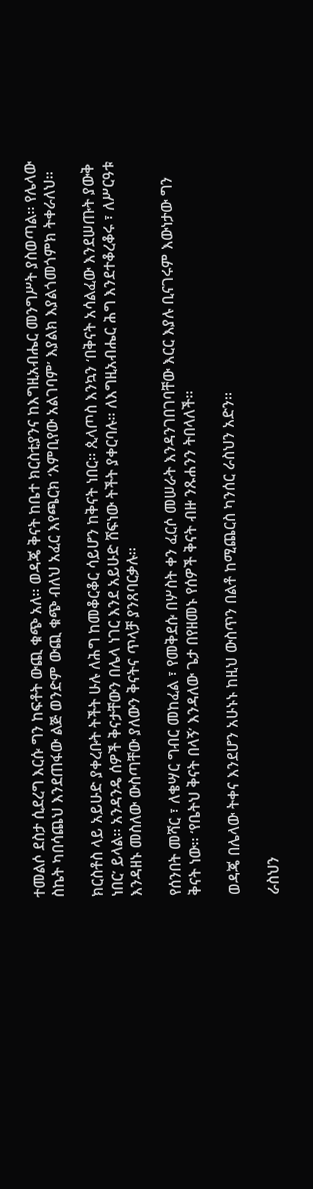ተመልሶ ደስታ ሲደረግ እርሱ ግን ከፍቶት ውጪ ቁጭ አለ፡፡ ወዳጄ ቅናት ከቤተ ክርስቲያንና ከእግዚአብሔር መንግሥት ያስወጣል፡፡ የሌላው ስኬት ካበሳጨህ እንደጠፋው ልጅ ወንድም ውጪ ቁጭ ብለህ አፈር እየጫርክ ‘እምቢየው አልገባም’ እያልክ እያልጎመጎምክ ትቀራለህ፡፡

ክርስቶስ ላይ አይሁድ ያቀረቡት ትችት ሁሉ ለሕግ ከመቆርቆር ሳይሆን ከቅናት ነበር፡፡ ጲላጦስ እንኳን ‘በቅናት አሳልፈው እንደሠጡት ያውቅ ነበር’ ይላል፡፡ አንዳንዴ ሰዎች ቅናታቸውን በሌላ ነገር እንደ አይሁድ ሸፍነው ትችት ያቀርባሉ፡፡ ለእግዚአብሔር ሕግ እንደተቆረቆሩ ፣ ለሥርዓቱ እንዳዘኑ መስለው ውስጣቸው ያለውን ቅናትና ጥላቻ ያንጸባርቃሉ፡፡

የሰንበት መሻር ፣ ለቄሣር ግብር መከፈል ፣ የመቅደሱ በሦስት ቀን ፈርሶ መሠራት እንዳንገበገባቸው እርር እያሉ ቢናገሩም እውነታው ግን ቅናት ነው፡፡ ‘የቤትህ ቅናት በላኝ’ እንዳለው ጌታ በየዘመኑ የሰዎች ቅናት ብዙ ንጹሐንን ትበላለች፡፡

ወዳጄ በሌላው ትቀና እንደሆን አሁኑኑ ከዚህ ውስጥን በልቶ ከሚጨርስ ካንሰር ራስህን አድን፡፡

ራስህን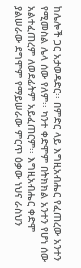ከሌሎች ጋር አታወዳድር፡፡ በምድር ላይ እግዚአብሔር የፈጠረው አንተን የሚመስል ሌላ ሰው የለም፡፡ ካንተ ቀድሞም በትክክል አንተን የሆነ ሰው አልተፈጠረም ለወደፊትም አይፈጠርም፡፡ እግዚአብሔር ቀድሞ ያልሠራው ደግሞም የማይሠራው ምርጥ ዕቃው ነህና ራስህን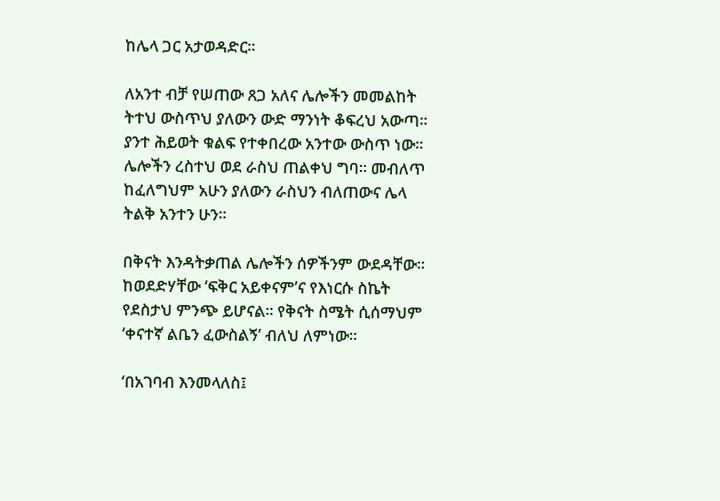ከሌላ ጋር አታወዳድር፡፡

ለአንተ ብቻ የሠጠው ጸጋ አለና ሌሎችን መመልከት ትተህ ውስጥህ ያለውን ውድ ማንነት ቆፍረህ አውጣ፡፡ ያንተ ሕይወት ቁልፍ የተቀበረው አንተው ውስጥ ነው፡፡ ሌሎችን ረስተህ ወደ ራስህ ጠልቀህ ግባ፡፡ መብለጥ ከፈለግህም አሁን ያለውን ራስህን ብለጠውና ሌላ ትልቅ አንተን ሁን፡፡

በቅናት እንዳትቃጠል ሌሎችን ሰዎችንም ውደዳቸው፡፡ ከወደድሃቸው ‘ፍቅር አይቀናም’ና የእነርሱ ስኬት የደስታህ ምንጭ ይሆናል፡፡ የቅናት ስሜት ሲሰማህም ‘ቀናተኛ ልቤን ፈውስልኝ’ ብለህ ለምነው፡፡

‘በአገባብ እንመላለስ፤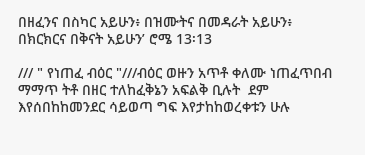በዘፈንና በስካር አይሁን፥ በዝሙትና በመዳራት አይሁን፥ በክርክርና በቅናት አይሁን’ ሮሜ 13፡13

/// " የነጠፈ ብዕር "///ብዕር ወዙን አጥቶ ቀለሙ ነጠፈጥበብ ማማጥ ትቶ በዘር ተለከፈቅኔን አፍልቅ ቢሉት  ደም እየሰበከከመንደር ሳይወጣ ግፍ እየታከከወረቀቱን ሁሉ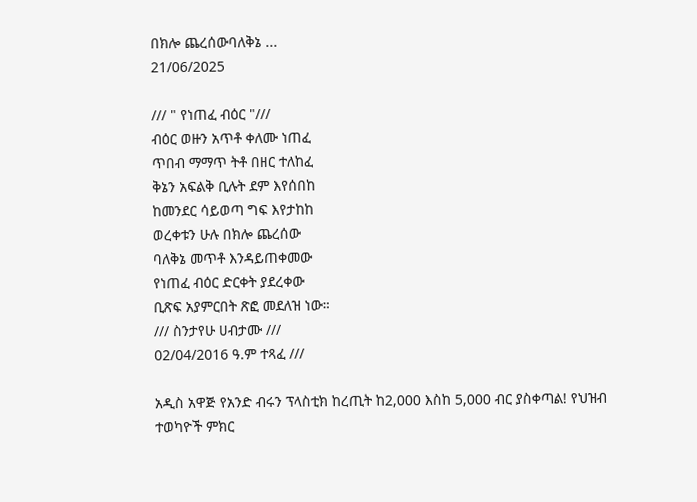በክሎ ጨረሰውባለቅኔ ...
21/06/2025

/// " የነጠፈ ብዕር "///
ብዕር ወዙን አጥቶ ቀለሙ ነጠፈ
ጥበብ ማማጥ ትቶ በዘር ተለከፈ
ቅኔን አፍልቅ ቢሉት ደም እየሰበከ
ከመንደር ሳይወጣ ግፍ እየታከከ
ወረቀቱን ሁሉ በክሎ ጨረሰው
ባለቅኔ መጥቶ እንዳይጠቀመው
የነጠፈ ብዕር ድርቀት ያደረቀው
ቢጽፍ አያምርበት ጽፎ መደለዝ ነው።
/// ስንታየሁ ሀብታሙ ///
02/04/2016 ዓ.ም ተጻፈ ///

አዲስ አዋጅ የአንድ ብሩን ፕላስቲክ ከረጢት ከ2,000 እስከ 5,000 ብር ያስቀጣል! የህዝብ ተወካዮች ምክር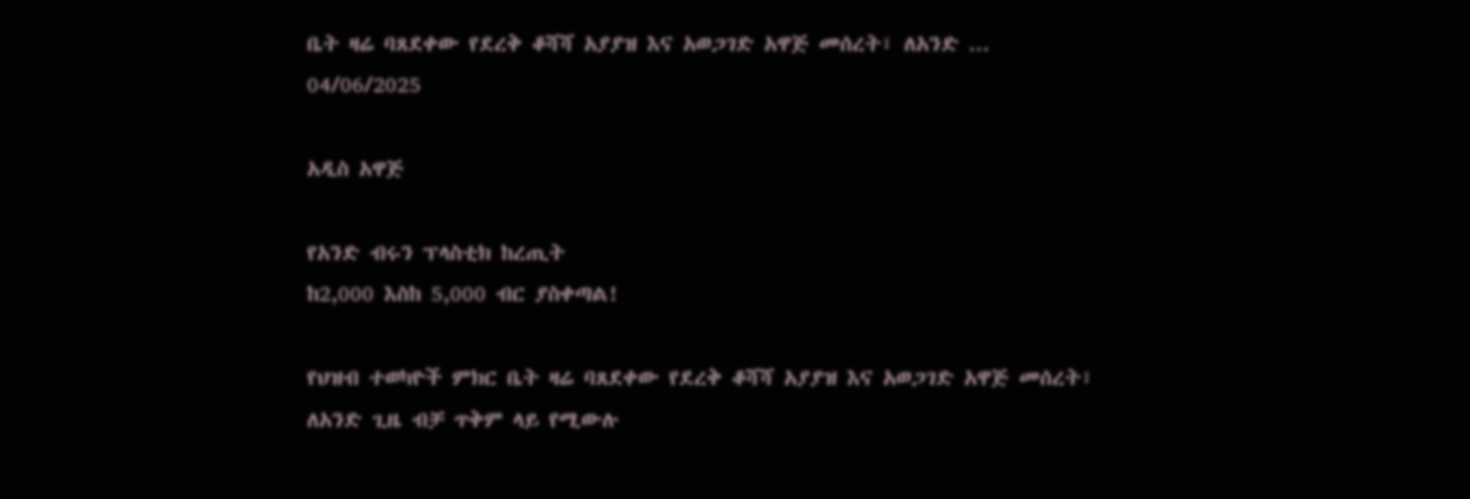ቤት ዛሬ ባጸደቀው የደረቅ ቆሻሻ አያያዝ እና አወጋገድ አዋጅ መሰረት፣ ለአንድ ...
04/06/2025

አዲስ አዋጅ

የአንድ ብሩን ፕላስቲክ ከረጢት
ከ2,000 እስከ 5,000 ብር ያስቀጣል!

የህዝብ ተወካዮች ምክር ቤት ዛሬ ባጸደቀው የደረቅ ቆሻሻ አያያዝ እና አወጋገድ አዋጅ መሰረት፣ ለአንድ ጊዜ ብቻ ጥቅም ላይ የሚውሉ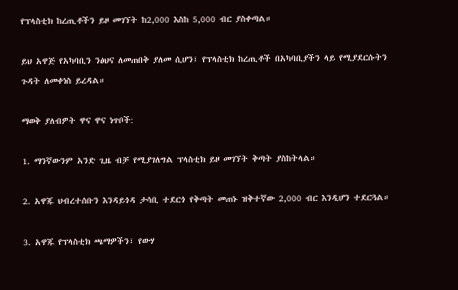የፕላስቲክ ከረጢቶችን ይዞ መገኘት ከ2,000 እስከ 5,000 ብር ያስቀጣል።

ይህ አዋጅ የአካባቢን ንፅህና ለመጠበቅ ያለመ ሲሆን፣ የፕላስቲክ ከረጢቶች በአካባቢያችን ላይ የሚያደርሱትን ጉዳት ለመቀነስ ይረዳል።

ማወቅ ያለብዎት ዋና ዋና ነጥቦች:

1. ማንኛውንም አንድ ጊዜ ብቻ የሚያገለግል ፕላስቲክ ይዞ መገኘት ቅጣት ያስከትላል።

2. አዋጁ ህብረተሰቡን እንዳይጎዳ ታሳቢ ተደርጎ የቅጣት መጠኑ ዝቅተኛው 2,000 ብር እንዲሆን ተደርጓል።

3. አዋጁ የፕላስቲክ ጫማዎችን፣ የውሃ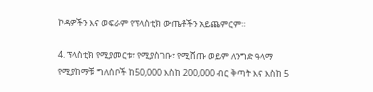ኮዳዎችን እና ወፍራም የፕላስቲክ ውጤቶችን አይጨምርም።

4. ፕላስቲክ የሚያመርቱ፣ የሚያስገቡ፣ የሚሸጡ ወይም ለንግድ ዓላማ የሚያከማቹ ግለሰቦች ከ50,000 እስከ 200,000 ብር ቅጣት እና እስከ 5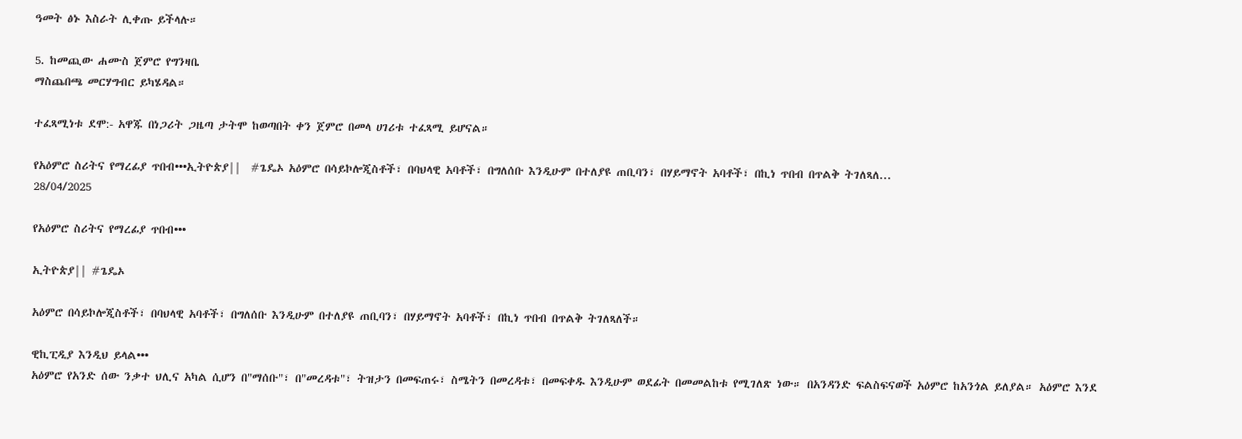ዓመት ፅኑ እስራት ሊቀጡ ይችላሉ።

5. ከመጪው ሐሙስ ጀምሮ የግንዛቤ
ማስጨበጫ መርሃግብር ይካሄዳል።

ተፈጻሚነቱ ደሞ:- አዋጁ በነጋሪት ጋዜጣ ታትሞ ከወጣበት ቀን ጀምሮ በመላ ሀገሪቱ ተፈጻሚ ይሆናል።

የአዕምሮ ስሪትና የማረፊያ ጥበብ•••ኢትዮጵያ||  #ጌዴኦ አዕምሮ በሳይኮሎጂስቶች፣ በባህላዊ አባቶች፣ በግለሰቡ እንዲሁም በተለያዩ ጠቢባን፣ በሃይማኖት አባቶች፣ በኪነ ጥበብ በጥልቅ ትገለጻለ...
28/04/2025

የአዕምሮ ስሪትና የማረፊያ ጥበብ•••

ኢትዮጵያ|| #ጌዴኦ

አዕምሮ በሳይኮሎጂስቶች፣ በባህላዊ አባቶች፣ በግለሰቡ እንዲሁም በተለያዩ ጠቢባን፣ በሃይማኖት አባቶች፣ በኪነ ጥበብ በጥልቅ ትገለጻለች።

ዊኪፒዲያ እንዲህ ይላል•••
አዕምሮ የአንድ ሰው ንቃተ ህሊና አካል ሲሆን በ"ማሰቡ"፣ በ"መረዳቱ"፣ ትዝታን በመፍጠሩ፣ ስሜትን በመረዳቱ፣ በመፍቀዱ እንዲሁም ወደፊት በመመልከቱ የሚገለጽ ነው። በአንዳንድ ፍልስፍናወች አዕምሮ ከአንጎል ይለያል። አዕምሮ እንደ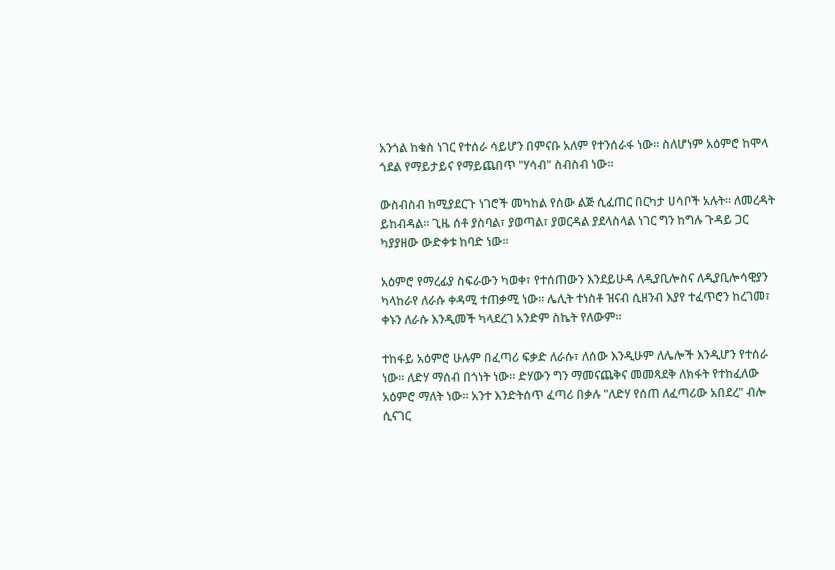አንጎል ከቁስ ነገር የተሰራ ሳይሆን በምናቡ አለም የተንሰራፋ ነው፡፡ ስለሆነም አዕምሮ ከሞላ ጎደል የማይታይና የማይጨበጥ "ሃሳብ" ስብስብ ነው።

ውስብስብ ከሚያደርጉ ነገሮች መካከል የሰው ልጅ ሲፈጠር በርካታ ሀሳቦች አሉት። ለመረዳት ይከብዳል። ጊዜ ሰቶ ያስባል፣ ያወጣል፣ ያወርዳል ያደላስላል ነገር ግን ከግሉ ጉዳይ ጋር ካያያዘው ውድቀቱ ከባድ ነው።

አዕምሮ የማረፊያ ስፍራውን ካወቀ፣ የተሰጠውን እንደይሁዳ ለዲያቢሎስና ለዲያቢሎሳዊያን ካላከራየ ለራሱ ቀዳሚ ተጠቃሚ ነው። ሌሊት ተነስቶ ዝናብ ሲዘንብ እያየ ተፈጥሮን ከረገመ፣ ቀኑን ለራሱ እንዲመች ካላደረገ አንድም ስኬት የለውም።

ተከፋይ አዕምሮ ሁሉም በፈጣሪ ፍቃድ ለራሱ፣ ለሰው እንዲሁም ለሌሎች እንዲሆን የተሰራ ነው። ለድሃ ማሰብ በጎነት ነው። ድሃውን ግን ማመናጨቅና መመጻደቅ ለክፋት የተከፈለው አዕምሮ ማለት ነው። አንተ እንድትሰጥ ፈጣሪ በቃሉ "ለድሃ የሰጠ ለፈጣሪው አበደረ" ብሎ ሲናገር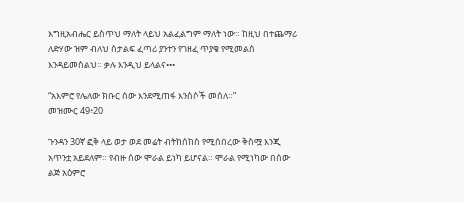እግዚአብሔር ይስጥህ ማለት ላይህ አልፈልግም ማለት ነው። ከዚህ በተጨማሪ ለድሃው ዝም ብለህ ስታልፍ ፈጣሪ ያንተን የገዘፈ ጥያቄ የሚመልስ እንዳይመስልህ። ቃሉ እንዲህ ይላልና•••

“አእምሮ የሌለው ክቡር ሰው እንደሚጠፋ እንስሶች መሰለ።”
መዝሙር 49፥20

ጉንዳን 30ኛ ፎቅ ላይ ወታ ወደ መሬት ብትከሰከስ የሚሰበረው ቅስሟ እንጂ አጥንቷ አይደለም። የብዙ ሰው ሞራል ይነካ ይሆናል። ሞራል የሚነካው በሰው ልጅ አዕምሮ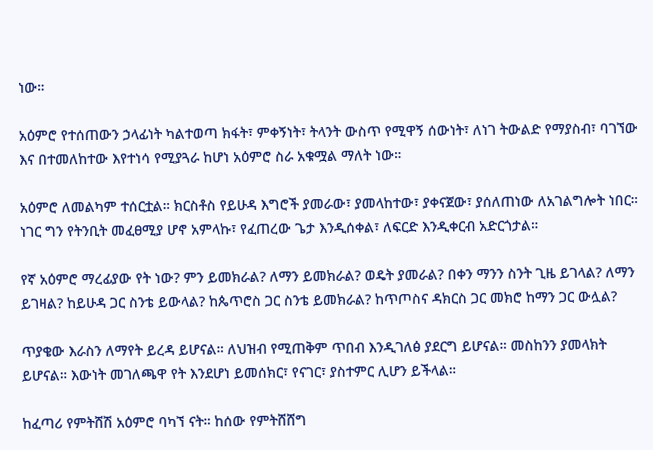ነው።

አዕምሮ የተሰጠውን ኃላፊነት ካልተወጣ ክፋት፣ ምቀኝነት፣ ትላንት ውስጥ የሚዋኝ ሰውነት፣ ለነገ ትውልድ የማያስብ፣ ባገኘው እና በተመለከተው እየተነሳ የሚያጓራ ከሆነ አዕምሮ ስራ አቁሟል ማለት ነው።

አዕምሮ ለመልካም ተሰርቷል። ክርስቶስ የይሁዳ እግሮች ያመራው፣ ያመላከተው፣ ያቀናጀው፣ ያሰለጠነው ለአገልግሎት ነበር። ነገር ግን የትንቢት መፈፀሚያ ሆኖ አምላኩ፣ የፈጠረው ጌታ እንዲሰቀል፣ ለፍርድ እንዲቀርብ አድርጎታል።

የኛ አዕምሮ ማረፊያው የት ነው? ምን ይመክራል? ለማን ይመክራል? ወዴት ያመራል? በቀን ማንን ስንት ጊዜ ይገላል? ለማን ይገዛል? ከይሁዳ ጋር ስንቴ ይውላል? ከጴጥሮስ ጋር ስንቴ ይመክራል? ከጥጦስና ዳክርስ ጋር መክሮ ከማን ጋር ውሏል?

ጥያቄው እራስን ለማየት ይረዳ ይሆናል። ለህዝብ የሚጠቅም ጥበብ እንዲገለፅ ያደርግ ይሆናል። መስከንን ያመላክት ይሆናል። እውነት መገለጫዋ የት እንደሆነ ይመሰክር፣ የናገር፣ ያስተምር ሊሆን ይችላል።

ከፈጣሪ የምትሸሽ አዕምሮ ባካኘ ናት። ከሰው የምትሸሸግ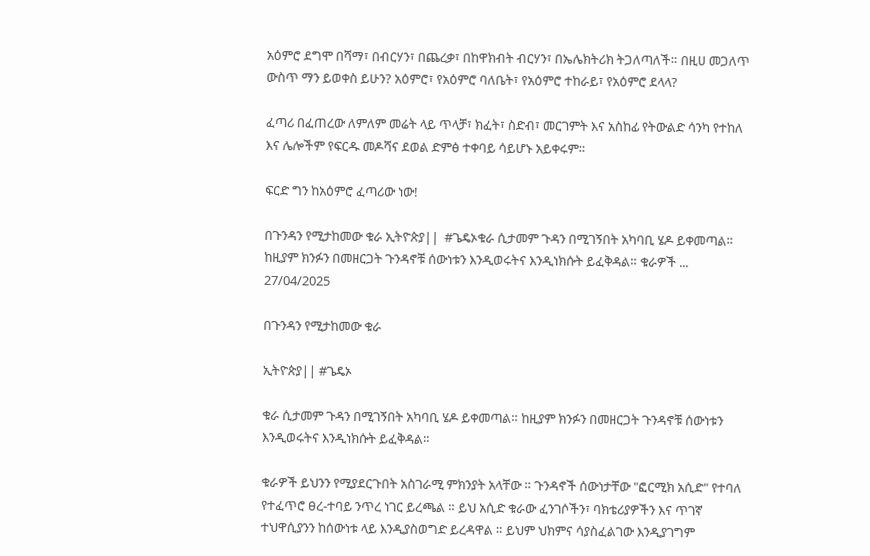አዕምሮ ደግሞ በሻማ፣ በብርሃን፣ በጨረቃ፣ በከዋክብት ብርሃን፣ በኤሌክትሪክ ትጋለጣለች። በዚሀ መጋለጥ ውስጥ ማን ይወቀስ ይሁን? አዕምሮ፣ የአዕምሮ ባለቤት፣ የአዕምሮ ተከራይ፣ የአዕምሮ ደላላ?

ፈጣሪ በፈጠረው ለምለም መሬት ላይ ጥላቻ፣ ክፈት፣ ስድብ፣ መርገምት እና አስከፊ የትውልድ ሳንካ የተከለ እና ሌሎችም የፍርዱ መዶሻና ደወል ድምፅ ተቀባይ ሳይሆኑ አይቀሩም።

ፍርድ ግን ከአዕምሮ ፈጣሪው ነው!

በጉንዳን የሚታከመው ቁራ ኢትዮጵያ||  #ጌዴኦቁራ ሲታመም ጉዳን በሚገኝበት አካባቢ ሄዶ ይቀመጣል። ከዚያም ክንፉን በመዘርጋት ጉንዳኖቹ ሰውነቱን እንዲወሩትና እንዲነክሱት ይፈቅዳል። ቁራዎች ...
27/04/2025

በጉንዳን የሚታከመው ቁራ

ኢትዮጵያ|| #ጌዴኦ

ቁራ ሲታመም ጉዳን በሚገኝበት አካባቢ ሄዶ ይቀመጣል። ከዚያም ክንፉን በመዘርጋት ጉንዳኖቹ ሰውነቱን እንዲወሩትና እንዲነክሱት ይፈቅዳል።

ቁራዎች ይህንን የሚያደርጉበት አስገራሚ ምክንያት አላቸው ። ጉንዳኖች ሰውነታቸው "ፎርሚክ አሲድ" የተባለ የተፈጥሮ ፀረ-ተባይ ንጥረ ነገር ይረጫል ። ይህ አሲድ ቁራው ፈንገሶችን፣ ባክቴሪያዎችን እና ጥገኛ ተህዋሲያንን ከሰውነቱ ላይ እንዲያስወግድ ይረዳዋል ። ይህም ህክምና ሳያስፈልገው እንዲያገግም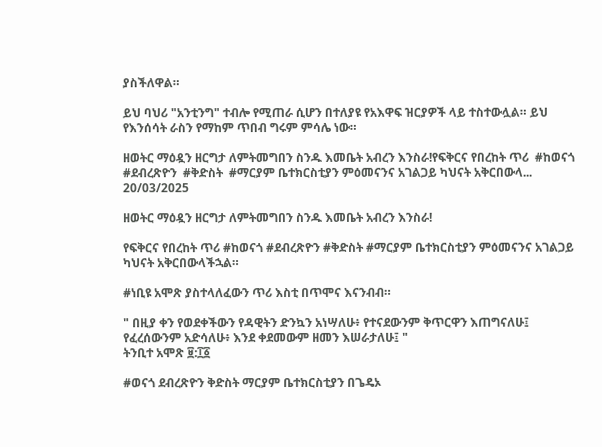ያስችለዋል።

ይህ ባህሪ "አንቲንግ" ተብሎ የሚጠራ ሲሆን በተለያዩ የአእዋፍ ዝርያዎች ላይ ተስተውሏል። ይህ የእንሰሳት ራስን የማከም ጥበብ ግሩም ምሳሌ ነው።

ዘወትር ማዕዷን ዘርግታ ለምትመግበን ስንዱ እመቤት አብረን እንስራ!የፍቅርና የበረከት ጥሪ  #ከወናጎ  #ደብረጽዮን  #ቅድስት  #ማርያም ቤተክርስቲያን ምዕመናንና አገልጋይ ካህናት አቅርበውላ...
20/03/2025

ዘወትር ማዕዷን ዘርግታ ለምትመግበን ስንዱ እመቤት አብረን እንስራ!

የፍቅርና የበረከት ጥሪ #ከወናጎ #ደብረጽዮን #ቅድስት #ማርያም ቤተክርስቲያን ምዕመናንና አገልጋይ ካህናት አቅርበውላችኋል።

#ነቢዩ አሞጽ ያስተላለፈውን ጥሪ እስቲ በጥሞና እናንብብ።

" በዚያ ቀን የወደቀችውን የዳዊትን ድንኳን አነሣለሁ፥ የተናደውንም ቅጥርዋን እጠግናለሁ፤ የፈረሰውንም አድሳለሁ፥ እንደ ቀደመውም ዘመን እሠራታለሁ፤ "
ትንቢተ አሞጽ ፱:፲፩

#ወናጎ ደብረጽዮን ቅድስት ማርያም ቤተክርስቲያን በጌዴኦ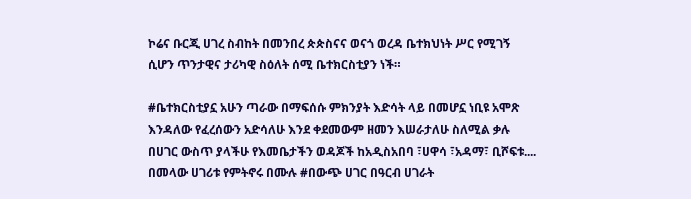ኮሬና ቡርጂ ሀገረ ስብከት በመንበረ ጵጵስናና ወናጎ ወረዳ ቤተክህነት ሥር የሚገኝ ሲሆን ጥንታዊና ታሪካዊ ስዕለት ሰሚ ቤተክርስቲያን ነች።

#ቤተክርስቲያኗ አሁን ጣራው በማፍሰሱ ምክንያት እድሳት ላይ በመሆኗ ነቢዩ አሞጽ እንዳለው የፈረሰውን አድሳለሁ እንደ ቀደመውም ዘመን እሠራታለሁ ስለሚል ቃሉ በሀገር ውስጥ ያላችሁ የእመቤታችን ወዳጆች ከአዲስአበባ ፣ሀዋሳ ፣አዳማ፣ ቢሾፍቱ.... በመላው ሀገሪቱ የምትኖሩ በሙሉ #በውጭ ሀገር በዓርብ ሀገራት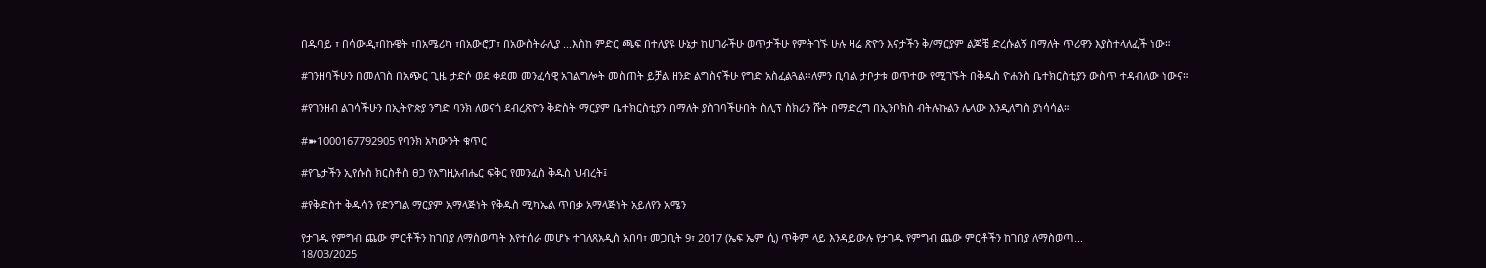በዱባይ ፣ በሳውዲ፣በኩዌት ፣በአሜሪካ ፣በአውሮፓ፣ በአውስትራሊያ ...እስከ ምድር ጫፍ በተለያዩ ሁኔታ ከሀገራችሁ ወጥታችሁ የምትገኙ ሁሉ ዛሬ ጽዮን እናታችን ቅ/ማርያም ልጆቼ ድረሱልኝ በማለት ጥሪዋን እያስተላለፈች ነው።

#ገንዘባችሁን በመለገስ በአጭር ጊዜ ታድሶ ወደ ቀደመ መንፈሳዊ አገልግሎት መስጠት ይቻል ዘንድ ልግስናችሁ የግድ አስፈልጓል።ለምን ቢባል ታቦታቱ ወጥተው የሚገኙት በቅዱስ ዮሐንስ ቤተክርስቲያን ውስጥ ተዳብለው ነውና።

#የገንዘብ ልገሳችሁን በኢትዮጵያ ንግድ ባንክ ለወናጎ ደብረጽዮን ቅድስት ማርያም ቤተክርስቲያን በማለት ያስገባችሁበት ስሊፕ ስክሪን ሹት በማድረግ በኢንቦክስ ብትሉኩልን ሌላው እንዲለግስ ያነሳሳል።

#➽1000167792905 የባንክ አካውንት ቁጥር

#የጌታችን ኢየሱስ ክርስቶስ ፀጋ የእግዚአብሔር ፍቅር የመንፈስ ቅዱስ ህብረት፤

#የቅድስተ ቅዱሳን የድንግል ማርያም አማላጅነት የቅዱስ ሚካኤል ጥበቃ አማላጅነት አይለየን አሜን

የታገዱ የምግብ ጨው ምርቶችን ከገበያ ለማስወጣት እየተሰራ መሆኑ ተገለጸአዲስ አበባ፣ መጋቢት 9፣ 2017 (ኤፍ ኤም ሲ) ጥቅም ላይ እንዳይውሉ የታገዱ የምግብ ጨው ምርቶችን ከገበያ ለማስወጣ...
18/03/2025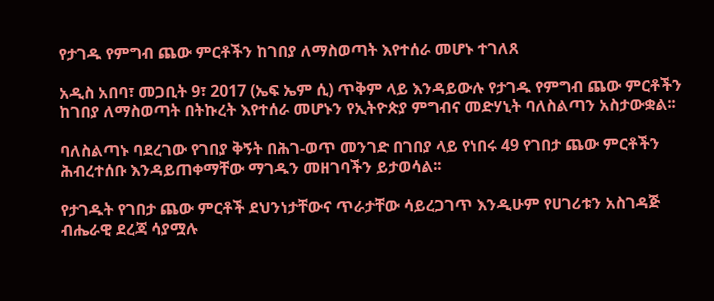የታገዱ የምግብ ጨው ምርቶችን ከገበያ ለማስወጣት እየተሰራ መሆኑ ተገለጸ

አዲስ አበባ፣ መጋቢት 9፣ 2017 (ኤፍ ኤም ሲ) ጥቅም ላይ እንዳይውሉ የታገዱ የምግብ ጨው ምርቶችን ከገበያ ለማስወጣት በትኩረት እየተሰራ መሆኑን የኢትዮጵያ ምግብና መድሃኒት ባለስልጣን አስታውቋል፡፡

ባለስልጣኑ ባደረገው የገበያ ቅኝት በሕገ-ወጥ መንገድ በገበያ ላይ የነበሩ 49 የገበታ ጨው ምርቶችን ሕብረተሰቡ እንዳይጠቀማቸው ማገዱን መዘገባችን ይታወሳል፡፡

የታገዱት የገበታ ጨው ምርቶች ደህንነታቸውና ጥራታቸው ሳይረጋገጥ እንዲሁም የሀገሪቱን አስገዳጅ ብሔራዊ ደረጃ ሳያሟሉ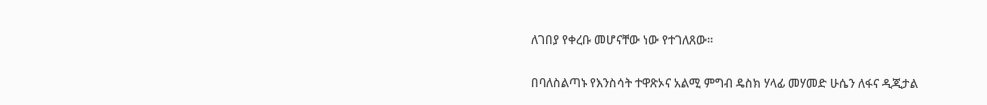ለገበያ የቀረቡ መሆናቸው ነው የተገለጸው፡፡

በባለስልጣኑ የእንስሳት ተዋጽኦና አልሚ ምግብ ዴስክ ሃላፊ መሃመድ ሁሴን ለፋና ዲጂታል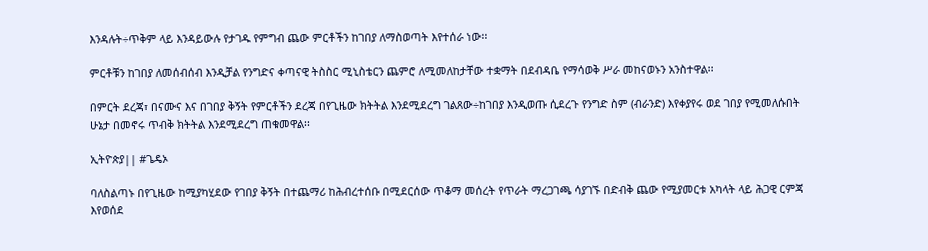እንዳሉት÷ጥቅም ላይ እንዳይውሉ የታገዱ የምግብ ጨው ምርቶችን ከገበያ ለማስወጣት እየተሰራ ነው፡፡

ምርቶቹን ከገበያ ለመሰብሰብ እንዲቻል የንግድና ቀጣናዊ ትስስር ሚኒስቴርን ጨምሮ ለሚመለከታቸው ተቋማት በደብዳቤ የማሳወቅ ሥራ መከናወኑን አንስተዋል፡፡

በምርት ደረጃ፣ በናሙና እና በገበያ ቅኝት የምርቶችን ደረጃ በየጊዜው ክትትል እንደሚደረግ ገልጸው÷ከገበያ እንዲወጡ ሲደረጉ የንግድ ስም (ብራንድ) እየቀያየሩ ወደ ገበያ የሚመለሱበት ሁኔታ በመኖሩ ጥብቅ ክትትል እንደሚደረግ ጠቁመዋል፡፡

ኢትዮጵያ|| #ጌዴኦ

ባለስልጣኑ በየጊዜው ከሚያካሂደው የገበያ ቅኝት በተጨማሪ ከሕብረተሰቡ በሚደርሰው ጥቆማ መሰረት የጥራት ማረጋገጫ ሳያገኙ በድብቅ ጨው የሚያመርቱ አካላት ላይ ሕጋዊ ርምጃ እየወሰደ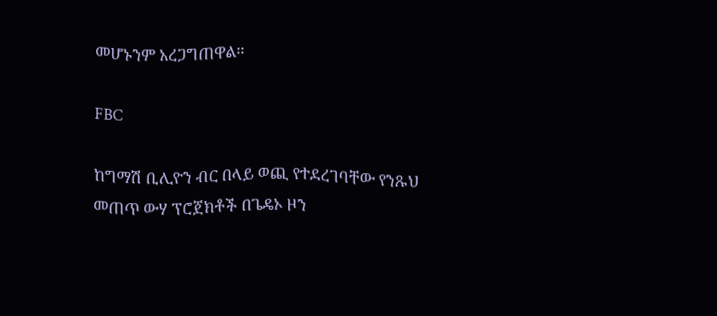መሆኑንም አረጋግጠዋል፡፡

FBC

ከግማሽ ቢሊዮን ብር በላይ ወጪ የተደረገባቸው የንጹህ መጠጥ ውሃ ፕሮጀክቶች በጌዴኦ ዞን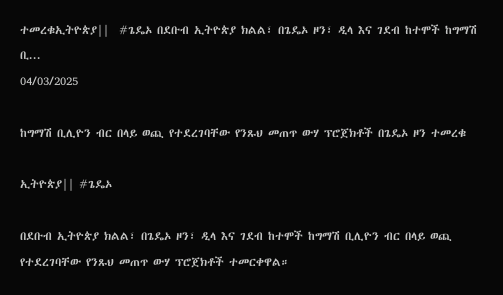ተመረቁኢትዮጵያ||  #ጌዴኦ በደቡብ ኢትዮጵያ ክልል፣ በጌዴኦ ዞን፣ ዲላ እና ገደብ ከተሞች ከግማሽ ቢ...
04/03/2025

ከግማሽ ቢሊዮን ብር በላይ ወጪ የተደረገባቸው የንጹህ መጠጥ ውሃ ፕሮጀክቶች በጌዴኦ ዞን ተመረቁ

ኢትዮጵያ|| #ጌዴኦ

በደቡብ ኢትዮጵያ ክልል፣ በጌዴኦ ዞን፣ ዲላ እና ገደብ ከተሞች ከግማሽ ቢሊዮን ብር በላይ ወጪ የተደረገባቸው የንጹህ መጠጥ ውሃ ፕሮጀክቶች ተመርቀዋል።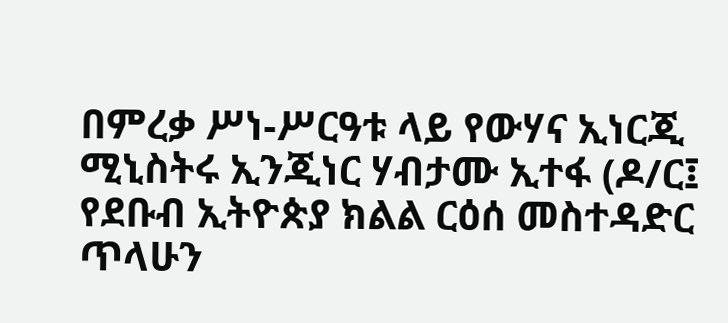በምረቃ ሥነ-ሥርዓቱ ላይ የውሃና ኢነርጂ ሚኒስትሩ ኢንጂነር ሃብታሙ ኢተፋ (ዶ/ር፤ የደቡብ ኢትዮጵያ ክልል ርዕሰ መስተዳድር ጥላሁን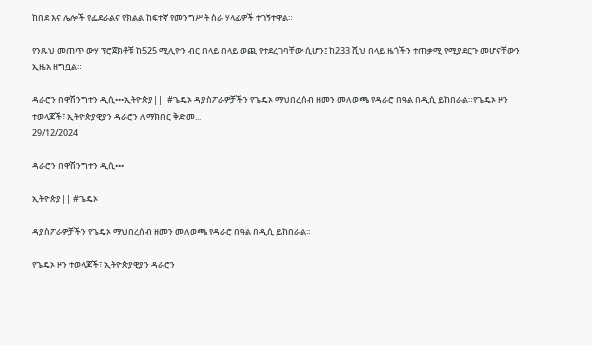ከበደ እና ሌሎች የፌደራልና የክልል ከፍተኛ የመንግሥት ስራ ሃላፊዎች ተገኝተዋል።

የንጹህ መጠጥ ውሃ ፕሮጀክቶቹ ከ525 ሚሊዮን ብር በላይ በላይ ወጪ የተደረገባቸው ሲሆን፤ ከ233 ሺህ በላይ ዜጎችን ተጠቃሚ የሚያደርጉ መሆናቸውን ኢዜአ ዘግቧል።

ዳራሮን በዋሽንግተን ዲሲ•••ኢትዮጵያ||  #ጌዴኦ ዳያስፖራዎቻችን የጌዴኦ ማህበረሰብ ዘመን መለወጫ የዳራሮ በዓል በዲሲ ይከበራል።የጌዴኦ ዞን ተወላጆች፣ ኢትዮጵያዊያን ዳራሮን ለማክበር ቅድመ...
29/12/2024

ዳራሮን በዋሽንግተን ዲሲ•••

ኢትዮጵያ|| #ጌዴኦ

ዳያስፖራዎቻችን የጌዴኦ ማህበረሰብ ዘመን መለወጫ የዳራሮ በዓል በዲሲ ይከበራል።

የጌዴኦ ዞን ተወላጆች፣ ኢትዮጵያዊያን ዳራሮን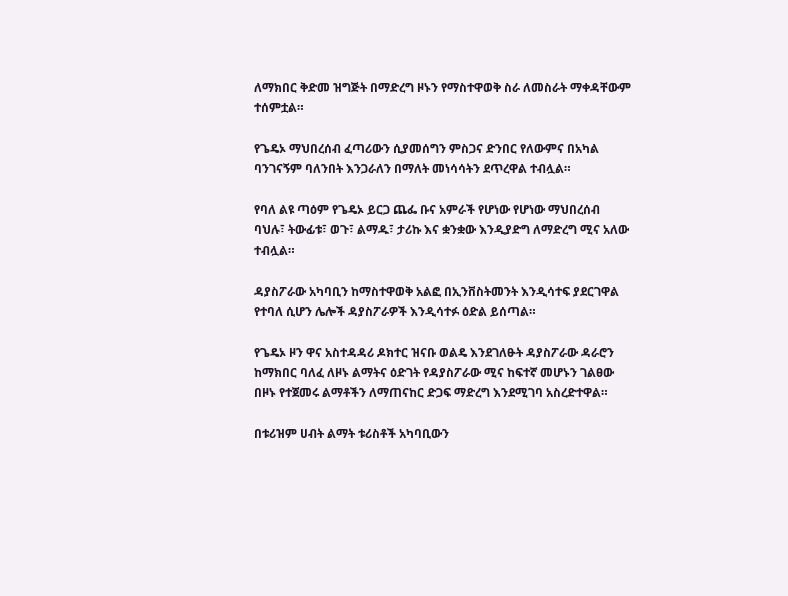ለማክበር ቅድመ ዝግጅት በማድረግ ዞኑን የማስተዋወቅ ስራ ለመስራት ማቀዳቸውም ተሰምቷል።

የጌዴኦ ማህበረሰብ ፈጣሪውን ሲያመሰግን ምስጋና ድንበር የለውምና በአካል ባንገናኝም ባለንበት እንጋራለን በማለት መነሳሳትን ደጥረዋል ተብሏል።

የባለ ልዩ ጣዕም የጌዴኦ ይርጋ ጨፌ ቡና አምራች የሆነው የሆነው ማህበረሰብ ባህሉ፣ ትውፊቱ፣ ወጉ፣ ልማዱ፣ ታሪኩ እና ቋንቋው እንዲያድግ ለማድረግ ሚና አለው ተብሏል።

ዳያስፖራው አካባቢን ከማስተዋወቅ አልፎ በኢንቨስትመንት እንዲሳተፍ ያደርገዋል የተባለ ሲሆን ሌሎች ዳያስፖራዎች እንዲሳተፉ ዕድል ይሰጣል።

የጌዴኦ ዞን ዋና አስተዳዳሪ ዶክተር ዝናቡ ወልዴ እንደገለፁት ዳያስፖራው ዳራሮን ከማክበር ባለፈ ለዞኑ ልማትና ዕድገት የዳያስፖራው ሚና ከፍተኛ መሆኑን ገልፀው በዞኑ የተጀመሩ ልማቶችን ለማጠናከር ድጋፍ ማድረግ እንደሚገባ አስረድተዋል።

በቱሪዝም ሀብት ልማት ቱሪስቶች አካባቢውን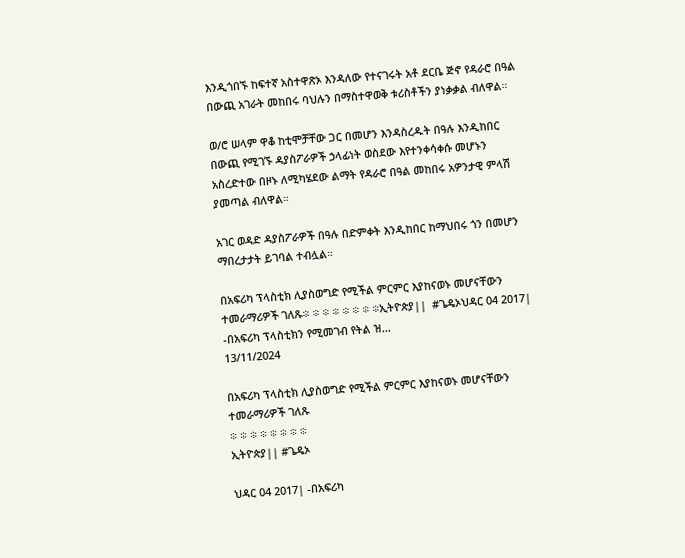እንዲጎበኙ ከፍተኛ አስተዋጽኦ እንዳለው የተናገሩት አቶ ደርቤ ጅኖ የዳራሮ በዓል በውጪ አገራት መከበሩ ባህሉን በማስተዋወቅ ቱሪስቶችን ያነቃቃል ብለዋል።

ወ/ሮ ሠላም ዋቆ ከቲሞቻቸው ጋር በመሆን እንዳስረዱት በዓሉ እንዲከበር በውጪ የሚገኙ ዳያስፖራዎች ኃላፊነት ወስደው እየተንቀሳቀሱ መሆኑን አስረድተው በዞኑ ለሚካሄደው ልማት የዳራሮ በዓል መከበሩ አዎንታዊ ምላሽ ያመጣል ብለዋል።

አገር ወዳድ ዳያስፖራዎች በዓሉ በድምቀት እንዲከበር ከማህበሩ ጎን በመሆን ማበረታታት ይገባል ተብሏል።

በአፍሪካ ፕላስቲክ ሊያስወግድ የሚችል ምርምር እያከናወኑ መሆናቸውን ተመራማሪዎች ገለጹ፨ ፨ ፨ ፨ ፨ ፨ ፨ ፨ኢትዮጵያ||  #ጌዴኦህዳር 04 2017| -በአፍሪካ ፕላስቲክን የሚመገብ የትል ዝ...
13/11/2024

በአፍሪካ ፕላስቲክ ሊያስወግድ የሚችል ምርምር እያከናወኑ መሆናቸውን ተመራማሪዎች ገለጹ
፨ ፨ ፨ ፨ ፨ ፨ ፨ ፨
ኢትዮጵያ|| #ጌዴኦ

ህዳር 04 2017| -በአፍሪካ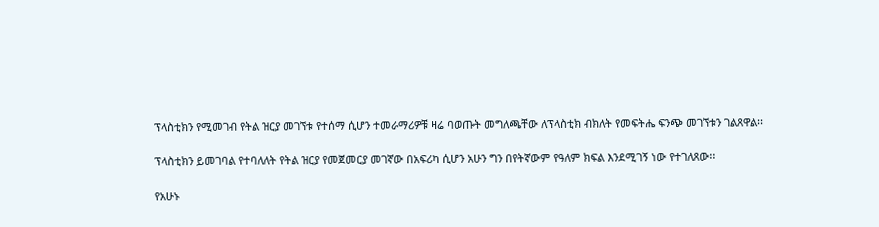ፕላስቲክን የሚመገብ የትል ዝርያ መገኘቱ የተሰማ ሲሆን ተመራማሪዎቹ ዛሬ ባወጡት መግለጫቸው ለፕላስቲክ ብክለት የመፍትሔ ፍንጭ መገኘቱን ገልጸዋል፡፡

ፕላስቲክን ይመገባል የተባለለት የትል ዝርያ የመጀመርያ መገኛው በአፍሪካ ሲሆን አሁን ግን በየትኛውም የዓለም ክፍል እንደሚገኝ ነው የተገለጸው፡፡

የአሁኑ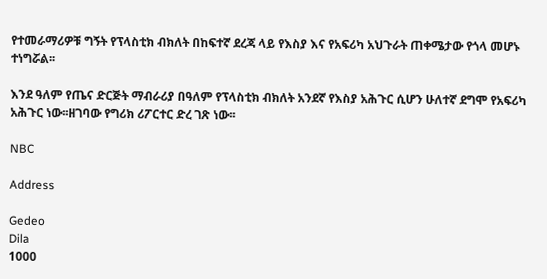የተመራማሪዎቹ ግኝት የፕላስቲክ ብክለት በከፍተኛ ደረጃ ላይ የእስያ እና የአፍሪካ አህጉራት ጠቀሜታው የጎላ መሆኑ ተነግሯል፡፡

እንደ ዓለም የጤና ድርጅት ማብራሪያ በዓለም የፕላስቲክ ብክለት አንደኛ የእስያ አሕጉር ሲሆን ሁለተኛ ደግሞ የአፍሪካ አሕጉር ነው፡፡ዘገባው የግሪክ ሪፖርተር ድረ ገጽ ነው፡፡

NBC

Address

Gedeo
Dila
1000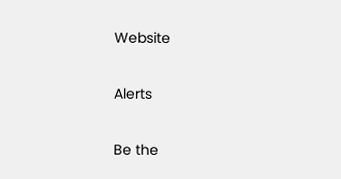Website

Alerts

Be the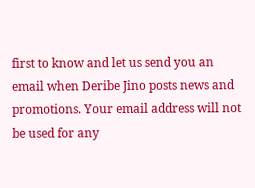first to know and let us send you an email when Deribe Jino posts news and promotions. Your email address will not be used for any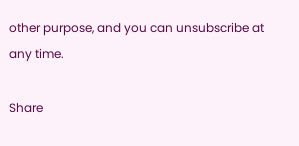other purpose, and you can unsubscribe at any time.

Share